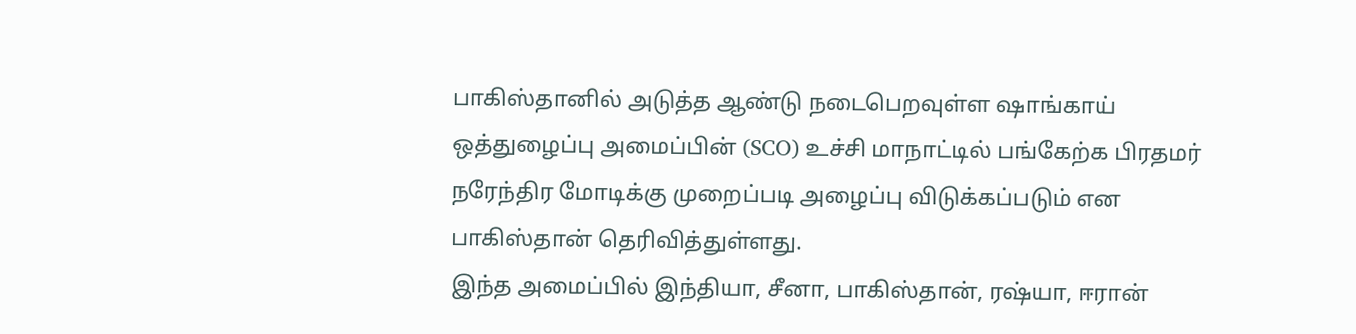பாகிஸ்தானில் அடுத்த ஆண்டு நடைபெறவுள்ள ஷாங்காய் ஒத்துழைப்பு அமைப்பின் (SCO) உச்சி மாநாட்டில் பங்கேற்க பிரதமர் நரேந்திர மோடிக்கு முறைப்படி அழைப்பு விடுக்கப்படும் என பாகிஸ்தான் தெரிவித்துள்ளது.
இந்த அமைப்பில் இந்தியா, சீனா, பாகிஸ்தான், ரஷ்யா, ஈரான்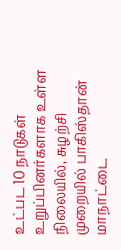உட்பட 10 நாடுகள் உறுப்பினர்களாக உள்ள நிலையில், சுழற்சி முறையில் பாகிஸ்தான் மாநாட்டை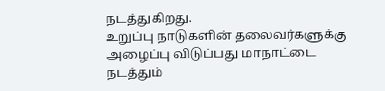நடத்துகிறது.
உறுப்பு நாடுகளின் தலைவர்களுக்கு அழைப்பு விடுப்பது மாநாட்டை நடத்தும்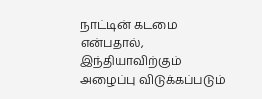நாட்டின் கடமை என்பதால், இந்தியாவிற்கும் அழைப்பு விடுக்கப்படும்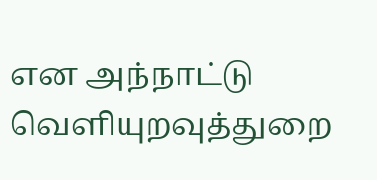என அந்நாட்டு வெளியுறவுத்துறை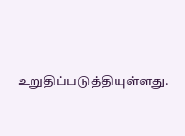உறுதிப்படுத்தியுள்ளது.